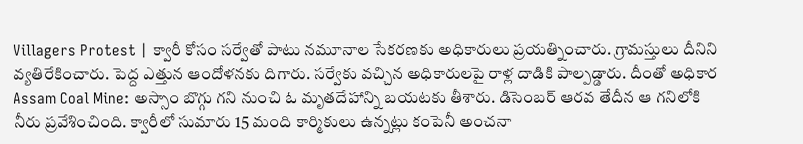Villagers Protest | క్వారీ కోసం సర్వేతో పాటు నమూనాల సేకరణకు అధికారులు ప్రయత్నించారు. గ్రామస్తులు దీనిని వ్యతిరేకించారు. పెద్ద ఎత్తున ఆందోళనకు దిగారు. సర్వేకు వచ్చిన అధికారులపై రాళ్ల దాడికి పాల్పడ్డారు. దీంతో అధికార
Assam Coal Mine: అస్సాం బొగ్గు గని నుంచి ఓ మృతదేహాన్ని బయటకు తీశారు. డిసెంబర్ ఆరవ తేదీన ఆ గనిలోకి నీరు ప్రవేశించింది. క్వారీలో సుమారు 15 మంది కార్మికులు ఉన్నట్లు కంపెనీ అంచనా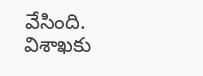వేసింది. విశాఖకు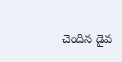చెందిన డైవ